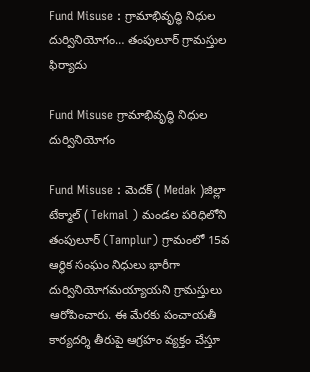Fund Misuse : గ్రామాభివృద్ధి నిధుల దుర్వినియోగం… తంపులూర్ గ్రామస్తుల ఫిర్యాదు

Fund Misuse గ్రామాభివృద్ధి నిధుల దుర్వినియోగం

Fund Misuse : మెదక్ ( Medak )జిల్లా టేక్మాల్ ( Tekmal ) మండల పరిధిలోని తంపులూర్ (Tamplur) గ్రామంలో 15వ ఆర్థిక సంఘం నిధులు భారీగా దుర్వినియోగమయ్యాయని గ్రామస్తులు ఆరోపించారు. ఈ మేరకు పంచాయతీ కార్యదర్శి తీరుపై ఆగ్రహం వ్యక్తం చేస్తూ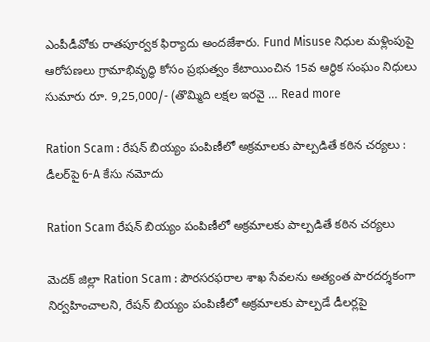ఎంపీడీవోకు రాతపూర్వక ఫిర్యాదు అందజేశారు. Fund Misuse నిధుల మళ్లింపుపై ఆరోపణలు గ్రామాభివృద్ధి కోసం ప్రభుత్వం కేటాయించిన 15వ ఆర్థిక సంఘం నిధులు సుమారు రూ. 9,25,000/- (తొమ్మిది లక్షల ఇరవై … Read more

Ration Scam : రేషన్ బియ్యం పంపిణీలో అక్రమాలకు పాల్పడితే కఠిన చర్యలు : డీలర్‌పై 6-A కేసు నమోదు

Ration Scam రేషన్ బియ్యం పంపిణీలో అక్రమాలకు పాల్పడితే కఠిన చర్యలు

మెదక్ జిల్లా Ration Scam : పౌరసరఫరాల శాఖ సేవలను అత్యంత పారదర్శకంగా నిర్వహించాలని, రేషన్ బియ్యం పంపిణీలో అక్రమాలకు పాల్పడే డీలర్లపై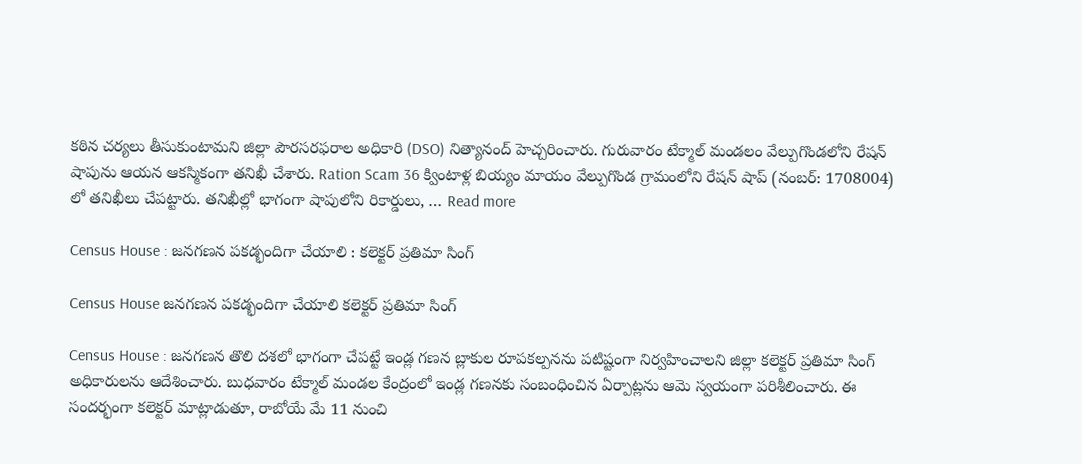కఠిన చర్యలు తీసుకుంటామని జిల్లా పౌరసరఫరాల అధికారి (DSO) నిత్యానంద్ హెచ్చరించారు. గురువారం టేక్మాల్ మండలం వేల్పుగొండలోని రేషన్ షాపును ఆయన ఆకస్మికంగా తనిఖీ చేశారు. Ration Scam 36 క్వింటాళ్ల బియ్యం మాయం వేల్పుగొండ గ్రామంలోని రేషన్ షాప్ (నంబర్: 1708004) లో తనిఖీలు చేపట్టారు. తనిఖీల్లో భాగంగా షాపులోని రికార్డులు, … Read more

Census House : జనగణన పకడ్భందిగా చేయాలి : కలెక్టర్ ప్రతిమా సింగ్

Census House జనగణన పకడ్భందిగా చేయాలి కలెక్టర్ ప్రతిమా సింగ్

Census House : జనగణన తొలి దశలో భాగంగా చేపట్టే ఇండ్ల గణన బ్లాకుల రూపకల్పనను పటిష్టంగా నిర్వహించాలని జిల్లా కలెక్టర్ ప్రతిమా సింగ్ అధికారులను ఆదేశించారు. బుధవారం టేక్మాల్ మండల కేంద్రంలో ఇండ్ల గణనకు సంబంధించిన ఏర్పాట్లను ఆమె స్వయంగా పరిశీలించారు. ఈ సందర్భంగా కలెక్టర్ మాట్లాడుతూ, రాబోయే మే 11 నుంచి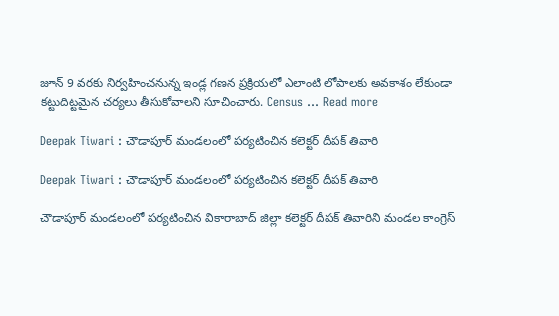జూన్ 9 వరకు నిర్వహించనున్న ఇండ్ల గణన ప్రక్రియలో ఎలాంటి లోపాలకు అవకాశం లేకుండా కట్టుదిట్టమైన చర్యలు తీసుకోవాలని సూచించారు. Census … Read more

Deepak Tiwari : చౌడాపూర్ మండలంలో పర్యటించిన కలెక్టర్ దీపక్ తివారి

Deepak Tiwari : చౌడాపూర్ మండలంలో పర్యటించిన కలెక్టర్ దీపక్ తివారి

చౌడాపూర్ మండలంలో పర్యటించిన వికారాబాద్ జిల్లా కలెక్టర్ దీపక్ తివారిని మండల కాంగ్రెస్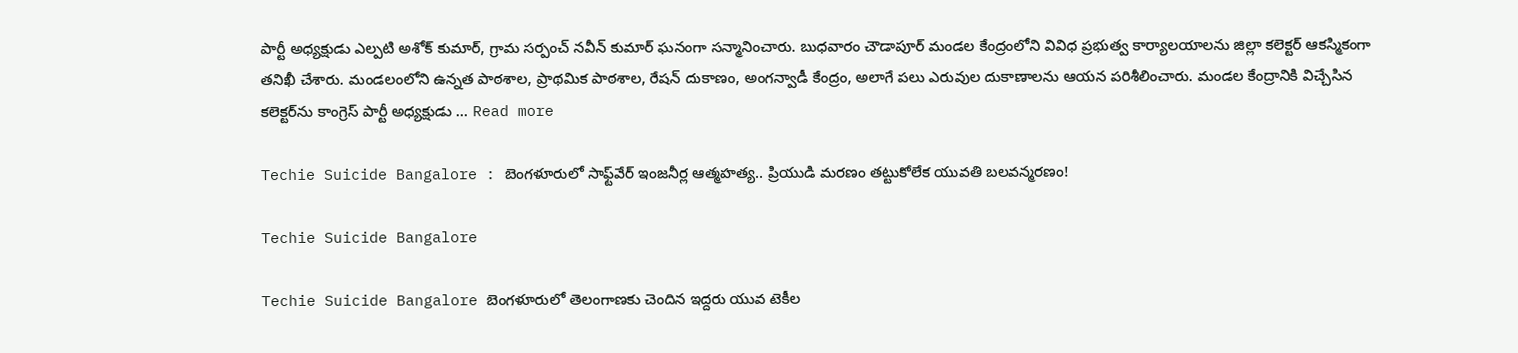పార్టీ అధ్యక్షుడు ఎల్పటి అశోక్ కుమార్, గ్రామ సర్పంచ్ నవీన్ కుమార్ ఘనంగా సన్మానించారు. బుధవారం చౌడాపూర్ మండల కేంద్రంలోని వివిధ ప్రభుత్వ కార్యాలయాలను జిల్లా కలెక్టర్ ఆకస్మికంగా తనిఖీ చేశారు. మండలంలోని ఉన్నత పాఠశాల, ప్రాథమిక పాఠశాల, రేషన్ దుకాణం, అంగన్వాడీ కేంద్రం, అలాగే పలు ఎరువుల దుకాణాలను ఆయన పరిశీలించారు. మండల కేంద్రానికి విచ్చేసిన కలెక్టర్‌ను కాంగ్రెస్ పార్టీ అధ్యక్షుడు … Read more

Techie Suicide Bangalore : బెంగళూరులో సాఫ్ట్‌వేర్ ఇంజనీర్ల ఆత్మహత్య.. ప్రియుడి మరణం తట్టుకోలేక యువతి బలవన్మరణం!

Techie Suicide Bangalore

Techie Suicide Bangalore బెంగళూరులో తెలంగాణకు చెందిన ఇద్దరు యువ టెకీల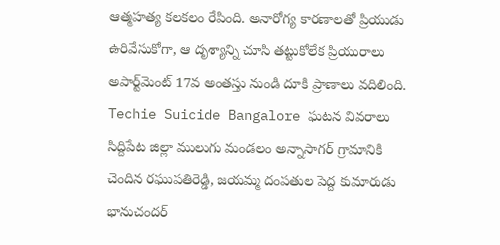ఆత్మహత్య కలకలం రేపింది. అనారోగ్య కారణాలతో ప్రియుడు ఉరివేసుకోగా, ఆ దృశ్యాన్ని చూసి తట్టుకోలేక ప్రియురాలు అపార్ట్‌మెంట్ 17వ అంతస్తు నుండి దూకి ప్రాణాలు వదిలింది. Techie Suicide Bangalore ఘటన వివరాలు సిద్దిపేట జిల్లా ములుగు మండలం అన్నాసాగర్ గ్రామానికి చెందిన రఘుపతిరెడ్డి, జయమ్మ దంపతుల పెద్ద కుమారుడు భానుచందర్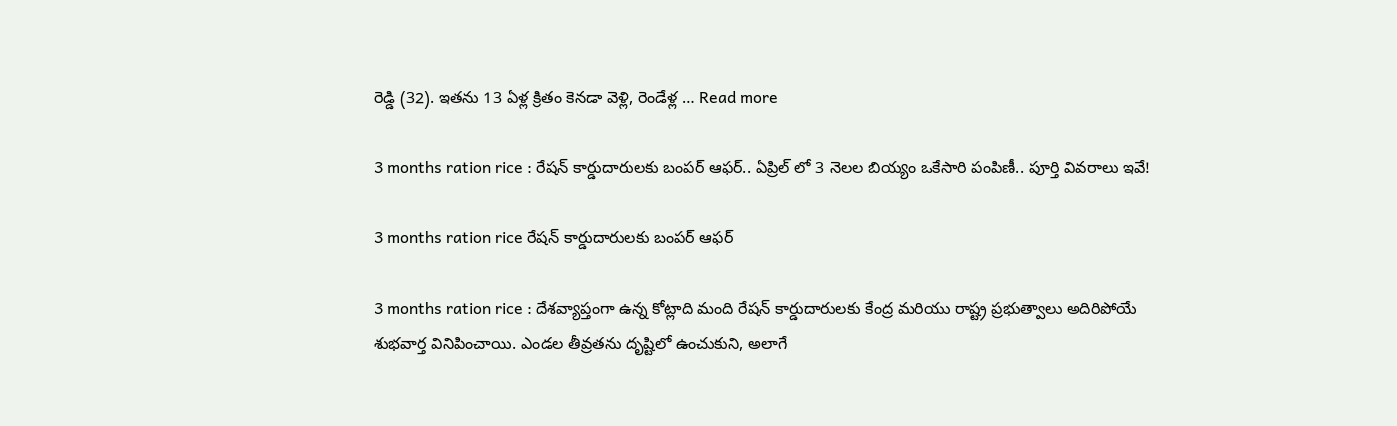రెడ్డి (32). ఇతను 13 ఏళ్ల క్రితం కెనడా వెళ్లి, రెండేళ్ల … Read more

3 months ration rice : రేషన్ కార్డుదారులకు బంపర్ ఆఫర్.. ఏప్రిల్ లో 3 నెలల బియ్యం ఒకేసారి పంపిణీ.. పూర్తి వివరాలు ఇవే!

3 months ration rice రేషన్ కార్డుదారులకు బంపర్ ఆఫర్

3 months ration rice : దేశవ్యాప్తంగా ఉన్న కోట్లాది మంది రేషన్ కార్డుదారులకు కేంద్ర మరియు రాష్ట్ర ప్రభుత్వాలు అదిరిపోయే శుభవార్త వినిపించాయి. ఎండల తీవ్రతను దృష్టిలో ఉంచుకుని, అలాగే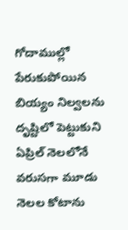గోదాముల్లో పేరుకుపోయిన బియ్యం నిల్వలను దృష్టిలో పెట్టుకుని ఏప్రిల్ నెలలోనే వరుసగా మూడు నెలల కోటాను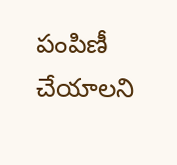పంపిణీ చేయాలని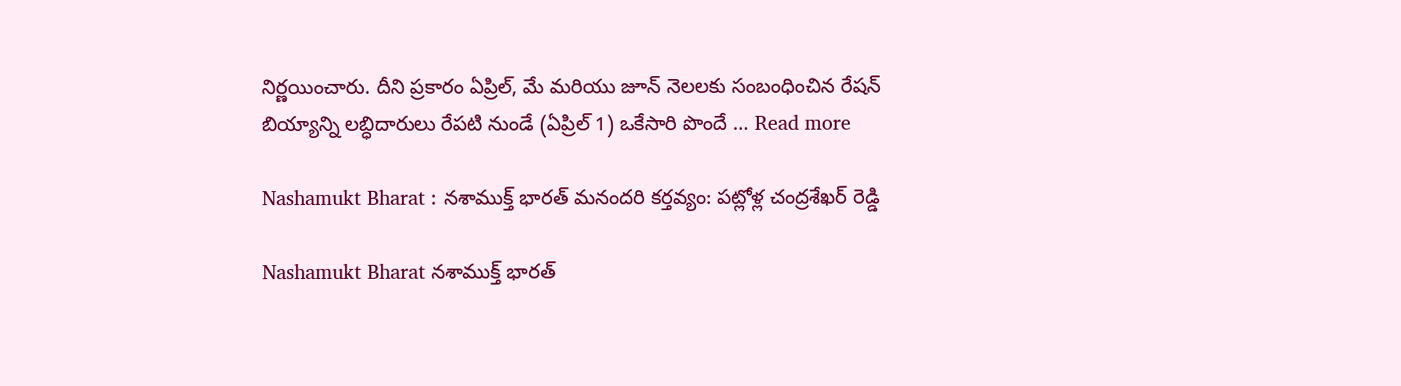నిర్ణయించారు. దీని ప్రకారం ఏప్రిల్, మే మరియు జూన్ నెలలకు సంబంధించిన రేషన్ బియ్యాన్ని లబ్ధిదారులు రేపటి నుండే (ఏప్రిల్ 1) ఒకేసారి పొందే … Read more

Nashamukt Bharat : నశాముక్త్ భారత్ మనందరి కర్తవ్యం: పట్లోళ్ల చంద్రశేఖర్ రెడ్డి

Nashamukt Bharat నశాముక్త్ భారత్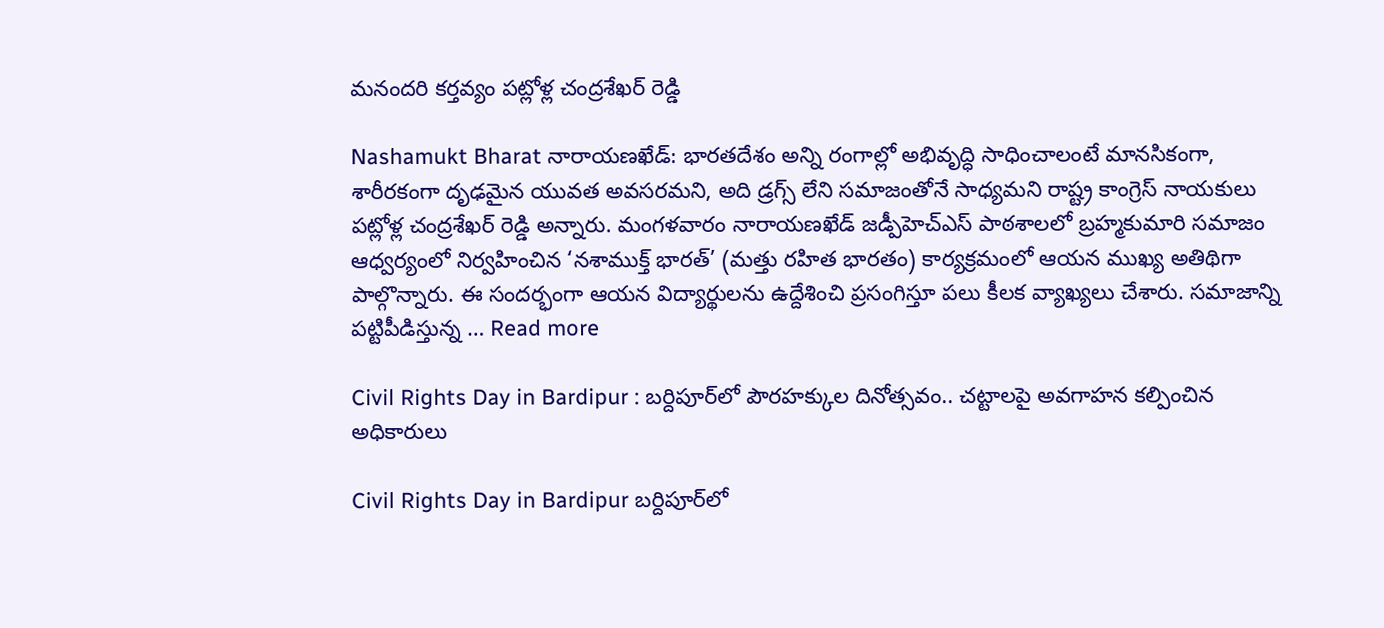మనందరి కర్తవ్యం పట్లోళ్ల చంద్రశేఖర్ రెడ్డి

Nashamukt Bharat నారాయణఖేడ్: భారతదేశం అన్ని రంగాల్లో అభివృద్ధి సాధించాలంటే మానసికంగా, శారీరకంగా దృఢమైన యువత అవసరమని, అది డ్రగ్స్ లేని సమాజంతోనే సాధ్యమని రాష్ట్ర కాంగ్రెస్ నాయకులు పట్లోళ్ల చంద్రశేఖర్ రెడ్డి అన్నారు. మంగళవారం నారాయణఖేడ్ జడ్పీహెచ్ఎస్ పాఠశాలలో బ్రహ్మకుమారి సమాజం ఆధ్వర్యంలో నిర్వహించిన ‘నశాముక్త్ భారత్’ (మత్తు రహిత భారతం) కార్యక్రమంలో ఆయన ముఖ్య అతిథిగా పాల్గొన్నారు. ఈ సందర్భంగా ఆయన విద్యార్థులను ఉద్దేశించి ప్రసంగిస్తూ పలు కీలక వ్యాఖ్యలు చేశారు. సమాజాన్ని పట్టిపీడిస్తున్న … Read more

Civil Rights Day in Bardipur : బర్దిపూర్‌లో పౌరహక్కుల దినోత్సవం.. చట్టాలపై అవగాహన కల్పించిన అధికారులు

Civil Rights Day in Bardipur బర్దిపూర్‌లో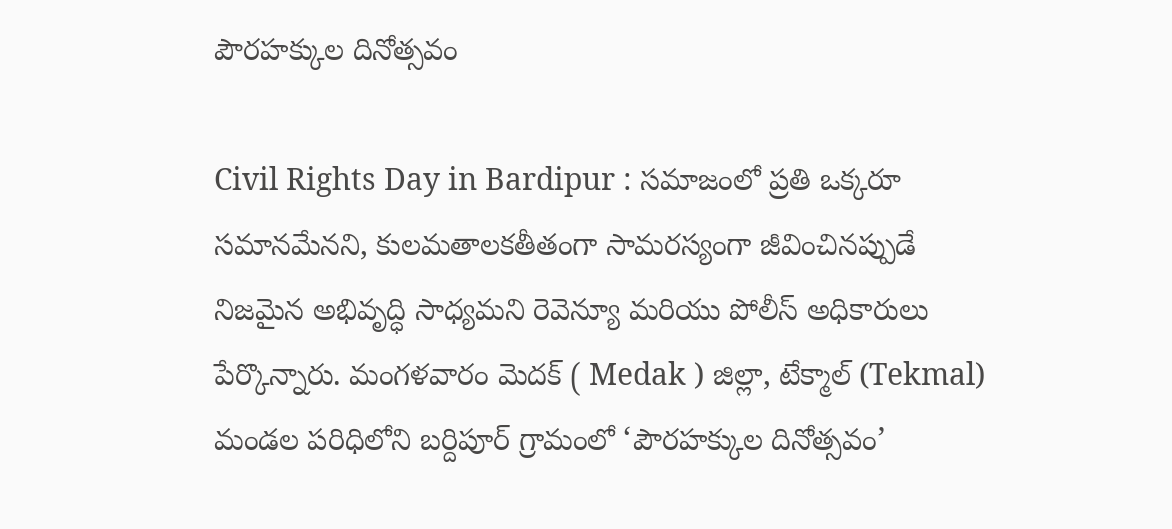పౌరహక్కుల దినోత్సవం

Civil Rights Day in Bardipur : సమాజంలో ప్రతి ఒక్కరూ సమానమేనని, కులమతాలకతీతంగా సామరస్యంగా జీవించినప్పుడే నిజమైన అభివృద్ధి సాధ్యమని రెవెన్యూ మరియు పోలీస్ అధికారులు పేర్కొన్నారు. మంగళవారం మెదక్ ( Medak ) జిల్లా, టేక్మాల్ (Tekmal) మండల పరిధిలోని బర్దిపూర్ గ్రామంలో ‘పౌరహక్కుల దినోత్సవం’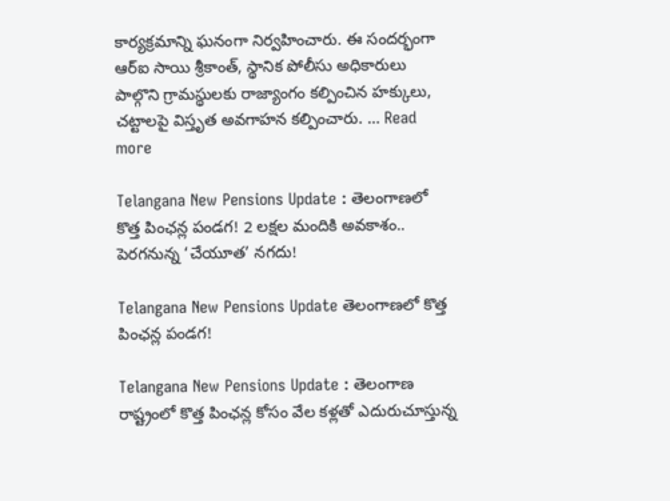కార్యక్రమాన్ని ఘనంగా నిర్వహించారు. ఈ సందర్భంగా ఆర్ఐ సాయి శ్రీకాంత్, స్థానిక పోలీసు అధికారులు పాల్గొని గ్రామస్థులకు రాజ్యాంగం కల్పించిన హక్కులు, చట్టాలపై విస్తృత అవగాహన కల్పించారు. … Read more

Telangana New Pensions Update : తెలంగాణలో కొత్త పింఛన్ల పండగ! 2 లక్షల మందికి అవకాశం.. పెరగనున్న ‘చేయూత’ నగదు!

Telangana New Pensions Update తెలంగాణలో కొత్త పింఛన్ల పండగ!

Telangana New Pensions Update : తెలంగాణ రాష్ట్రంలో కొత్త పింఛన్ల కోసం వేల కళ్లతో ఎదురుచూస్తున్న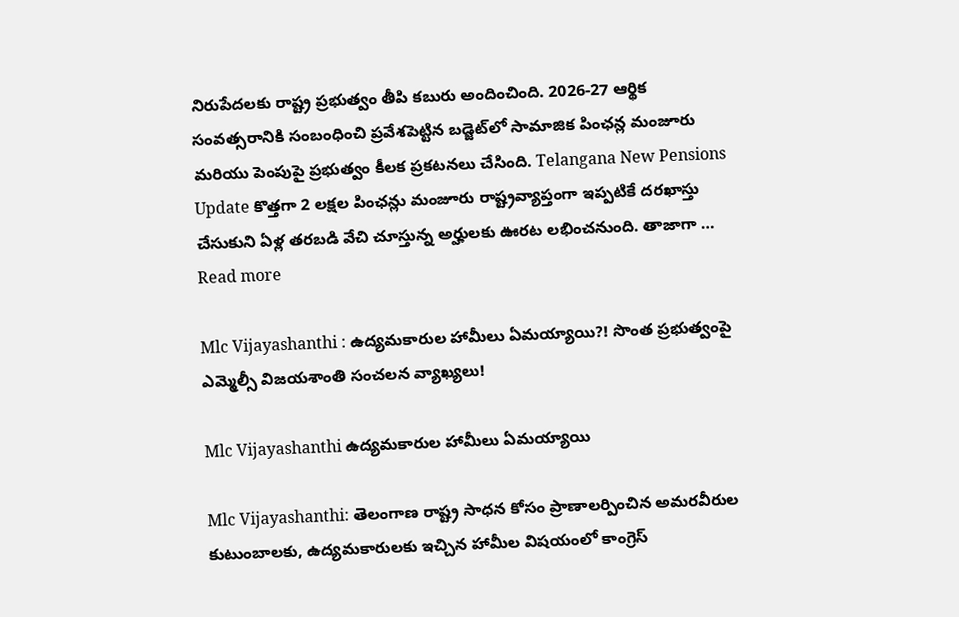నిరుపేదలకు రాష్ట్ర ప్రభుత్వం తీపి కబురు అందించింది. 2026-27 ఆర్థిక సంవత్సరానికి సంబంధించి ప్రవేశపెట్టిన బడ్జెట్‌లో సామాజిక పింఛన్ల మంజూరు మరియు పెంపుపై ప్రభుత్వం కీలక ప్రకటనలు చేసింది. Telangana New Pensions Update కొత్తగా 2 లక్షల పింఛన్లు మంజూరు రాష్ట్రవ్యాప్తంగా ఇప్పటికే దరఖాస్తు చేసుకుని ఏళ్ల తరబడి వేచి చూస్తున్న అర్హులకు ఊరట లభించనుంది. తాజాగా … Read more

Mlc Vijayashanthi : ఉద్యమకారుల హామీలు ఏమయ్యాయి?! సొంత ప్రభుత్వంపై ఎమ్మెల్సీ విజయశాంతి సంచలన వ్యాఖ్యలు!

Mlc Vijayashanthi ఉద్యమకారుల హామీలు ఏమయ్యాయి

Mlc Vijayashanthi: తెలంగాణ రాష్ట్ర సాధన కోసం ప్రాణాలర్పించిన అమరవీరుల కుటుంబాలకు, ఉద్యమకారులకు ఇచ్చిన హామీల విషయంలో కాంగ్రెస్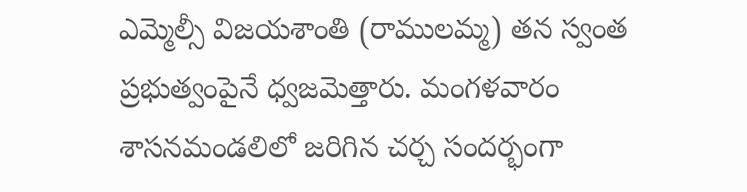ఎమ్మెల్సీ విజయశాంతి (రాములమ్మ) తన స్వంత ప్రభుత్వంపైనే ధ్వజమెత్తారు. మంగళవారం శాసనమండలిలో జరిగిన చర్చ సందర్భంగా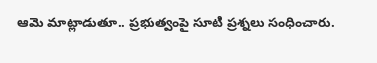ఆమె మాట్లాడుతూ.. ప్రభుత్వంపై సూటి ప్రశ్నలు సంధించారు.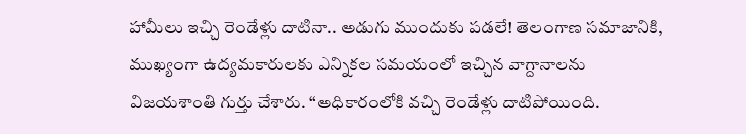హామీలు ఇచ్చి రెండేళ్లు దాటినా.. అడుగు ముందుకు పడలే! తెలంగాణ సమాజానికి, ముఖ్యంగా ఉద్యమకారులకు ఎన్నికల సమయంలో ఇచ్చిన వాగ్దానాలను విజయశాంతి గుర్తు చేశారు. “అధికారంలోకి వచ్చి రెండేళ్లు దాటిపోయింది.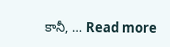కానీ, … Read more